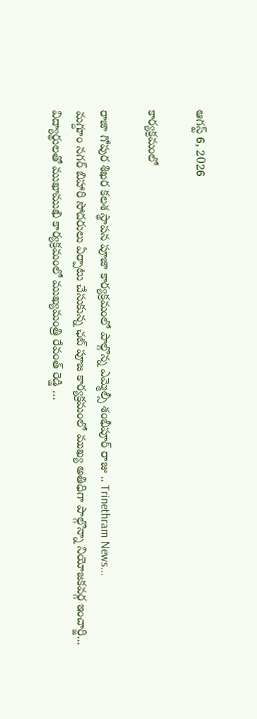ఆగస్ట్ 6, 2026

కార్యక్రమంలో

రాజా గోపుర శిఖర కలశ స్థాపన పూజా కార్యక్రమంలో పాల్గొన్న ఎమ్మెల్సీ శంభీపూర్ రాజు .. Trinethram News...
మగ్దూం నగర్ బిహారి సోదరులు ఏర్పాటు చేసుకున్న ఛట్ పూజ కార్యక్రమంలో ముఖ్య అతిధిగా పాల్గొన్నా నియోజకవర్గ ఇంచార్జి...
విద్యార్థులతో ముఖాముఖి కార్యక్రమంలో ముఖ్యమంత్రి రేవంత్ రెడ్డి …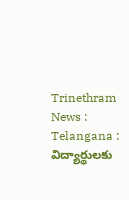Trinethram News : Telangana : విద్యార్థులకు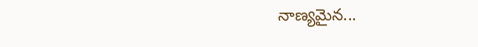నాణ్యమైన...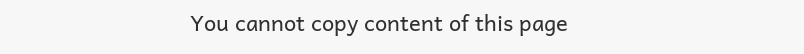You cannot copy content of this page